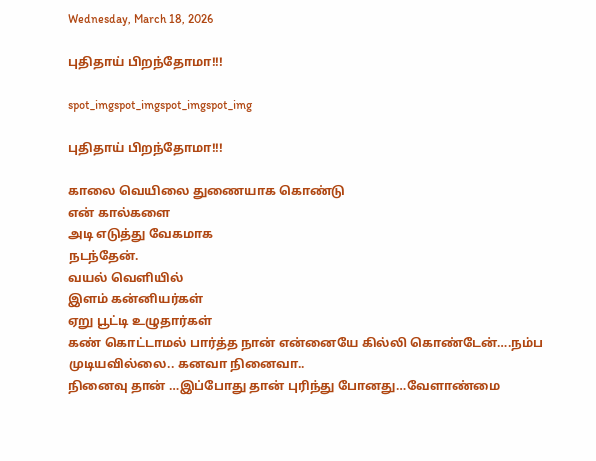Wednesday, March 18, 2026

புதிதாய் பிறந்தோமா!!!

spot_imgspot_imgspot_imgspot_img

புதிதாய் பிறந்தோமா!!!

காலை வெயிலை துணையாக கொண்டு
என் கால்களை
அடி எடுத்து வேகமாக
நடந்தேன்.
வயல் வெளியில்
இளம் கன்னியர்கள்
ஏறு பூட்டி உழுதார்கள்
கண் கொட்டாமல் பார்த்த நான் என்னையே கில்லி கொண்டேன்….நம்ப முடியவில்லை.. கனவா நினைவா..
நினைவு தான் …இப்போது தான் புரிந்து போனது…வேளாண்மை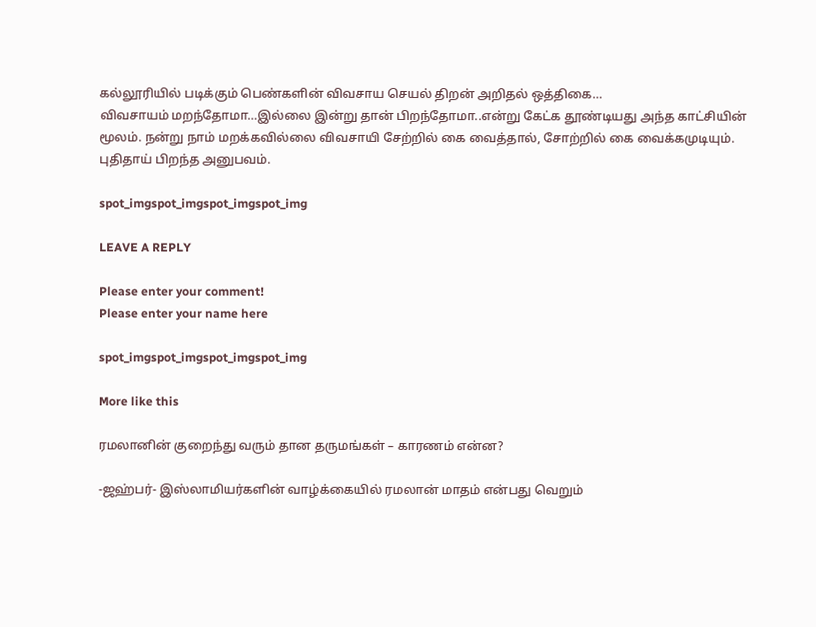கல்லூரியில் படிக்கும் பெண்களின் விவசாய செயல் திறன் அறிதல் ஒத்திகை…
விவசாயம் மறந்தோமா…இல்லை இன்று தான் பிறந்தோமா..என்று கேட்க தூண்டியது அந்த காட்சியின் மூலம். நன்று நாம் மறக்கவில்லை விவசாயி சேற்றில் கை வைத்தால், சோற்றில் கை வைக்கமுடியும். புதிதாய் பிறந்த அனுபவம்.

spot_imgspot_imgspot_imgspot_img

LEAVE A REPLY

Please enter your comment!
Please enter your name here

spot_imgspot_imgspot_imgspot_img

More like this

ரமலானின் குறைந்து வரும் தான தருமங்கள் – காரணம் என்ன?

-ஜஹ்பர்- இஸ்லாமியர்களின் வாழ்க்கையில் ரமலான் மாதம் என்பது வெறும்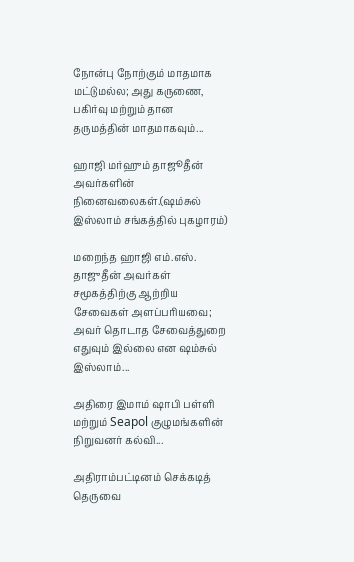நோன்பு நோற்கும் மாதமாக மட்டுமல்ல; அது கருணை, பகிர்வு மற்றும் தான தருமத்தின் மாதமாகவும்...

ஹாஜி மர்ஹும் தாஜூதீன் அவர்களின் நினைவலைகள்.(ஷம்சுல் இஸ்லாம் சங்கத்தில் புகழாரம்)

மறைந்த ஹாஜி எம்.எஸ். தாஜுதீன் அவர்கள் சமூகத்திற்கு ஆற்றிய சேவைகள் அளப்பரியவை; அவர் தொடாத சேவைத்துறை எதுவும் இல்லை என ஷம்சுல் இஸ்லாம்...

அதிரை இமாம் ஷாபி பள்ளி மற்றும் Seapol குழுமங்களின் நிறுவனர் கல்வி...

அதிராம்பட்டினம் செக்கடித் தெருவை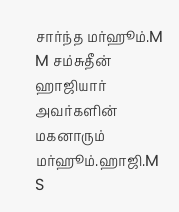சார்ந்த மர்ஹூம்.M M சம்சுதீன் ஹாஜியார் அவர்களின் மகனாரும் மர்ஹூம்.ஹாஜி.M S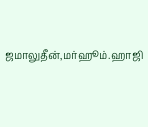ஜமாலுதீன்,மர்ஹூம்.ஹாஜி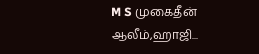M S முகைதீன் ஆலீம்,ஹாஜி...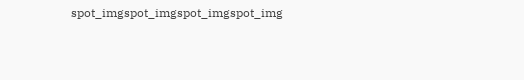spot_imgspot_imgspot_imgspot_img